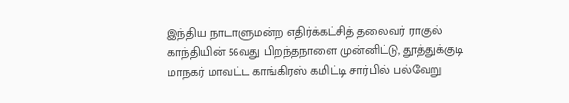இந்திய நாடாளுமன்ற எதிர்க்கட்சித் தலைவர் ராகுல் காந்தியின் 56வது பிறந்தநாளை முன்னிட்டு, தூத்துக்குடி மாநகர் மாவட்ட காங்கிரஸ் கமிட்டி சார்பில் பல்வேறு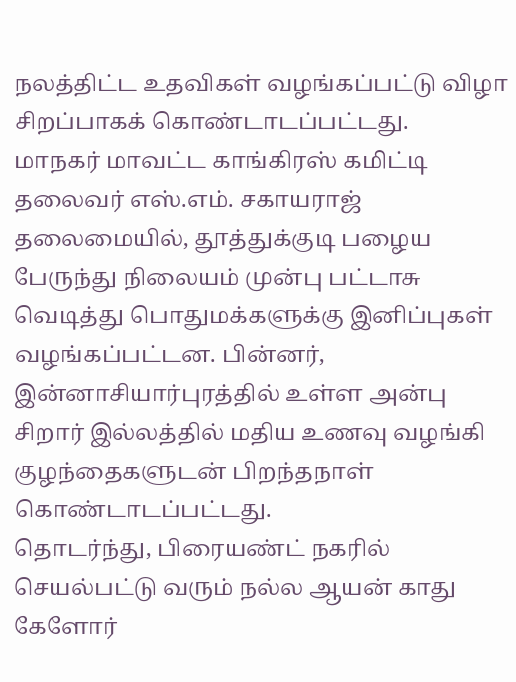நலத்திட்ட உதவிகள் வழங்கப்பட்டு விழா சிறப்பாகக் கொண்டாடப்பட்டது.
மாநகர் மாவட்ட காங்கிரஸ் கமிட்டி தலைவர் எஸ்.எம். சகாயராஜ் தலைமையில், தூத்துக்குடி பழைய பேருந்து நிலையம் முன்பு பட்டாசு வெடித்து பொதுமக்களுக்கு இனிப்புகள் வழங்கப்பட்டன. பின்னர், இன்னாசியார்புரத்தில் உள்ள அன்பு சிறார் இல்லத்தில் மதிய உணவு வழங்கி குழந்தைகளுடன் பிறந்தநாள் கொண்டாடப்பட்டது.
தொடர்ந்து, பிரையண்ட் நகரில் செயல்பட்டு வரும் நல்ல ஆயன் காது கேளோர்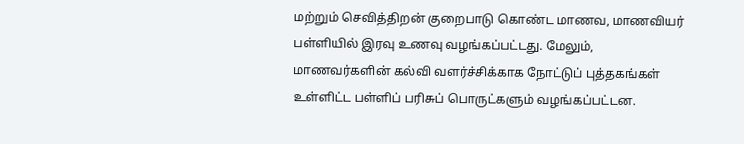மற்றும் செவித்திறன் குறைபாடு கொண்ட மாணவ, மாணவியர் பள்ளியில் இரவு உணவு வழங்கப்பட்டது. மேலும், மாணவர்களின் கல்வி வளர்ச்சிக்காக நோட்டுப் புத்தகங்கள் உள்ளிட்ட பள்ளிப் பரிசுப் பொருட்களும் வழங்கப்பட்டன.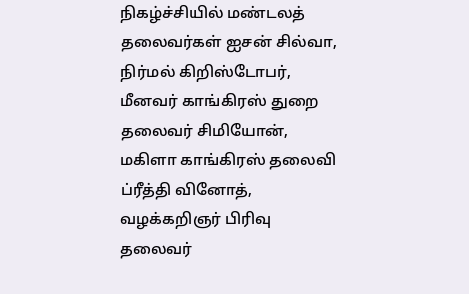நிகழ்ச்சியில் மண்டலத் தலைவர்கள் ஐசன் சில்வா, நிர்மல் கிறிஸ்டோபர், மீனவர் காங்கிரஸ் துறை தலைவர் சிமியோன், மகிளா காங்கிரஸ் தலைவி ப்ரீத்தி வினோத், வழக்கறிஞர் பிரிவு தலைவர்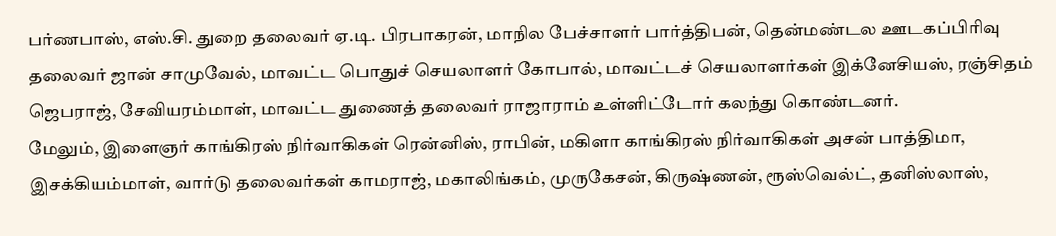பர்ணபாஸ், எஸ்.சி. துறை தலைவர் ஏ.டி. பிரபாகரன், மாநில பேச்சாளர் பார்த்திபன், தென்மண்டல ஊடகப்பிரிவு தலைவர் ஜான் சாமுவேல், மாவட்ட பொதுச் செயலாளர் கோபால், மாவட்டச் செயலாளர்கள் இக்னேசியஸ், ரஞ்சிதம் ஜெபராஜ், சேவியரம்மாள், மாவட்ட துணைத் தலைவர் ராஜாராம் உள்ளிட்டோர் கலந்து கொண்டனர்.
மேலும், இளைஞர் காங்கிரஸ் நிர்வாகிகள் ரென்னிஸ், ராபின், மகிளா காங்கிரஸ் நிர்வாகிகள் அசன் பாத்திமா, இசக்கியம்மாள், வார்டு தலைவர்கள் காமராஜ், மகாலிங்கம், முருகேசன், கிருஷ்ணன், ரூஸ்வெல்ட், தனிஸ்லாஸ்,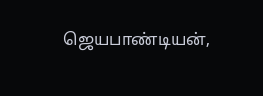ஜெயபாண்டியன்,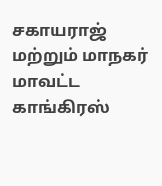சகாயராஜ் மற்றும் மாநகர் மாவட்ட காங்கிரஸ்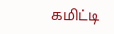கமிட்டி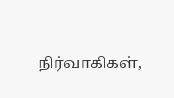நிர்வாகிகள்,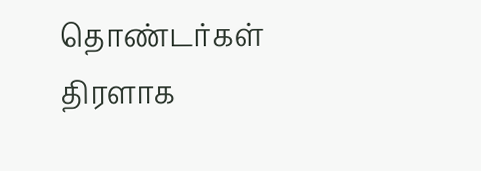தொண்டர்கள் திரளாக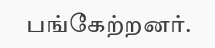பங்கேற்றனர்.